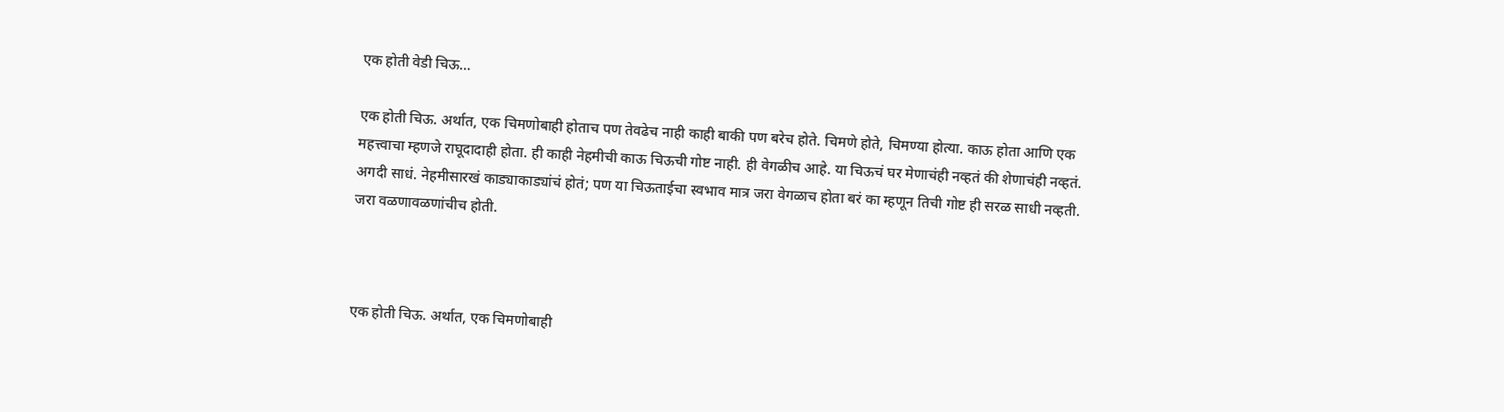एक होती वेडी चिऊ…

एक होती चिऊ. अर्थात, एक चिमणोबाही होताच पण तेवढेच नाही काही बाकी पण बरेच होते. चिमणे होते, चिमण्या होत्या. काऊ होता आणि एक महत्त्वाचा म्हणजे राघूदादाही होता. ही काही नेहमीची काऊ चिऊची गोष्ट नाही. ही वेगळीच आहे. या चिऊचं घर मेणाचंही नव्हतं की शेणाचंही नव्हतं. अगदी साधं. नेहमीसारखं काड्याकाड्यांचं होतं; पण या चिऊताईचा स्वभाव मात्र जरा वेगळाच होता बरं का म्हणून तिची गोष्ट ही सरळ साधी नव्हती. जरा वळणावळणांचीच होती.



एक होती चिऊ. अर्थात, एक चिमणोबाही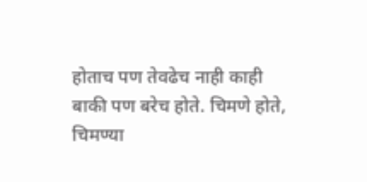होताच पण तेवढेच नाही काही बाकी पण बरेच होते. चिमणे होते, चिमण्या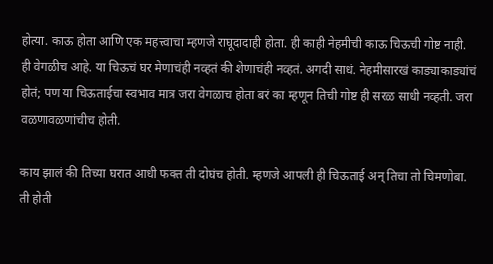होत्या. काऊ होता आणि एक महत्त्वाचा म्हणजे राघूदादाही होता. ही काही नेहमीची काऊ चिऊची गोष्ट नाही. ही वेगळीच आहे. या चिऊचं घर मेणाचंही नव्हतं की शेणाचंही नव्हतं. अगदी साधं. नेहमीसारखं काड्याकाड्यांचं होतं; पण या चिऊताईचा स्वभाव मात्र जरा वेगळाच होता बरं का म्हणून तिची गोष्ट ही सरळ साधी नव्हती. जरा वळणावळणांचीच होती.

काय झालं की तिच्या घरात आधी फक्त ती दोघंच होती. म्हणजे आपली ही चिऊताई अन् तिचा तो चिमणोबा. ती होती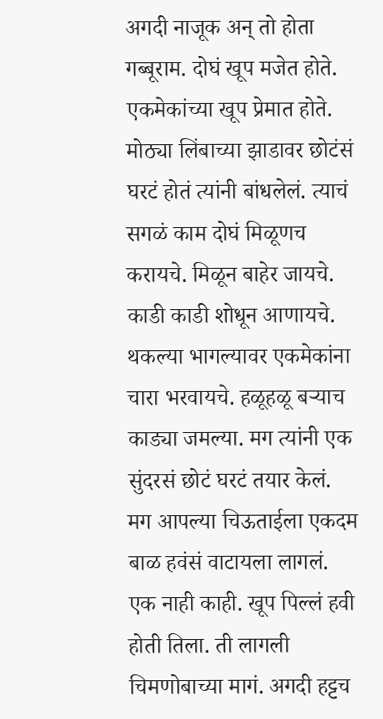अगदी नाजूक अन् तो होता गब्बूराम. दोघं खूप मजेत होते. एकमेकांच्या खूप प्रेमात होते. मोठ्या लिंबाच्या झाडावर छोटंसं घरटं होतं त्यांनी बांधलेलं. त्याचं सगळं काम दोघं मिळूणच करायचे. मिळून बाहेर जायचे. काडी काडी शोधून आणायचे. थकल्या भागल्यावर एकमेकांना चारा भरवायचे. हळूहळू बऱ्याच काड्या जमल्या. मग त्यांनी एक सुंदरसं छोटं घरटं तयार केलं. मग आपल्या चिऊताईला एकदम बाळ हवंसं वाटायला लागलं. एक नाही काही. खूप पिल्लं हवी होती तिला. ती लागली चिमणोबाच्या मागं. अगदी हट्टच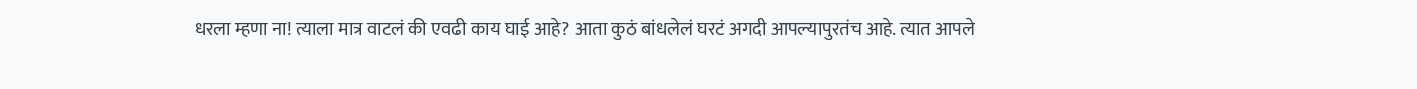धरला म्हणा ना! त्याला मात्र वाटलं की एवढी काय घाई आहे? आता कुठं बांधलेलं घरटं अगदी आपल्यापुरतंच आहे. त्यात आपले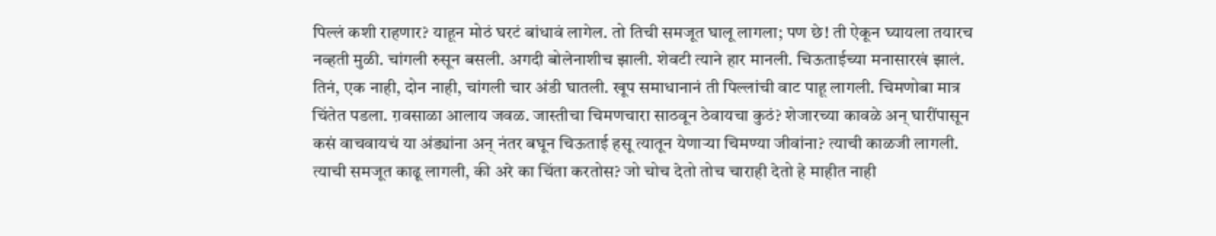पिल्लं कशी राहणार? याहून मोठं घरटं बांधावं लागेल. तो तिची समजूत घालू लागला; पण छे! ती ऐकून घ्यायला तयारच नव्हती मुळी. चांगली रुसून बसली. अगदी बोलेनाशीच झाली. शेवटी त्याने हार मानली. चिऊताईच्या मनासारखं झालं. तिनं, एक नाही, दोन नाही, चांगली चार अंडी घातली. खूप समाधानानं ती पिल्लांची वाट पाहू लागली. चिमणोबा मात्र चिंतेत पडला. ग़वसाळा आलाय जवळ. जास्तीचा चिमणचारा साठवून ठेवायचा कुठं? शेजारच्या कावळे अन् घारींपासून कसं वाचवायचं या अंड्यांना अन् नंतर बघून चिऊताई हसू त्यातून येणाऱ्या चिमण्या जीवांना? त्याची काळजी लागली. त्याची समजूत काढू लागली, की अरे का चिंता करतोस? जो चोच देतो तोच चाराही देतो हे माहीत नाही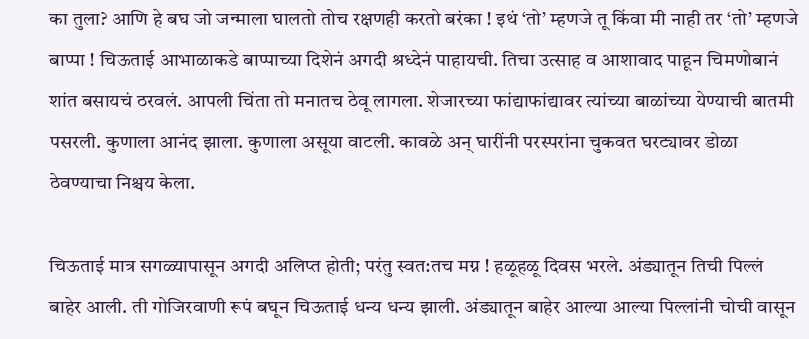का तुला? आणि हे बघ जो जन्माला घालतो तोच रक्षणही करतो बरंका ! इथं ‘तो’ म्हणजे तू किंवा मी नाही तर ‘तो’ म्हणजे बाप्पा ! चिऊताई आभाळाकडे बाप्पाच्या दिशेनं अगदी श्रध्देनं पाहायची. तिचा उत्साह व आशावाद पाहून चिमणोबानं शांत बसायचं ठरवलं. आपली चिंता तो मनातच ठेवू लागला. शेजारच्या फांद्याफांद्यावर त्यांच्या बाळांच्या येण्याची बातमी पसरली. कुणाला आनंद झाला. कुणाला असूया वाटली. कावळे अन् घारींनी परस्परांना चुकवत घरट्यावर डोळा ठेवण्याचा निश्चय केला.

चिऊताई मात्र सगळ्यापासून अगदी अलिप्त होती; परंतु स्वत:तच मग्न ! हळूहळू दिवस भरले. अंड्यातून तिची पिल्लं बाहेर आली. ती गोजिरवाणी रूपं बघून चिऊताई धन्य धन्य झाली. अंड्यातून बाहेर आल्या आल्या पिल्लांनी चोची वासून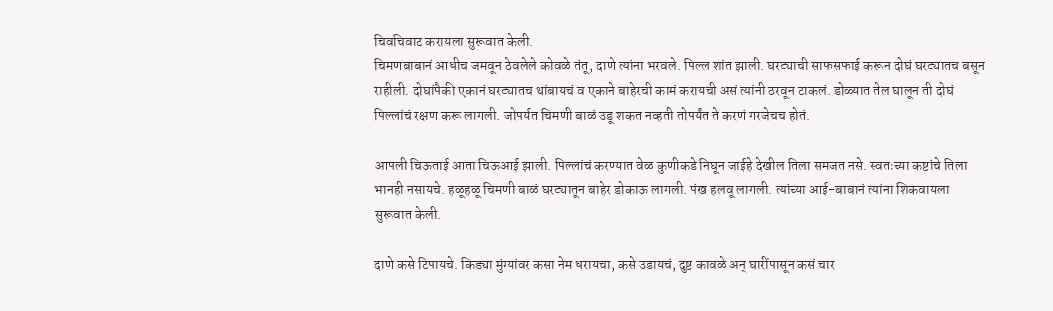चिवचिवाट करायला सुरूवात केली.
चिमणबाबानं आधीच जमवून ठेवलेले कोवळे तंतू, दाणे त्यांना भरवले. पिल्ल शांत झाली. घरट्याची साफसफाई करून दोघं घरट्यातच बसून राहीली. दोघांपैकी एकानं घरट्यातच थांबायचं व एकाने बाहेरची कामं करायची असं त्यांनी ठरवून टाकलं. डोळ्यात तेल घालून ती दोघं पिल्लांचं रक्षण करू लागली. जोपर्यत चिमणी बाळं उडू शकत नव्हती तोपर्यंत ते करणं गरजेचच होतं.

आपली चिऊताई आता चिऊआई झाली. पिल्लांचं करण्यात वेळ कुणीकडे निघून जाईहे देखील तिला समजत नसे. स्वतःच्या कष्टांचे तिला भानही नसायचे. हळूहळू चिमणी बाळं घरट्यातून बाहेर डोकाऊ लागली. पंख हलवू लागली. त्यांच्या आई-बाबानं त्यांना शिकवायला सुरूवात केली.

दाणे कसे टिपायचे. किड्या मुंग्यांवर कसा नेम धरायचा, कसे उडायचं, दुष्ट कावळे अन् घारींपासून कसं चार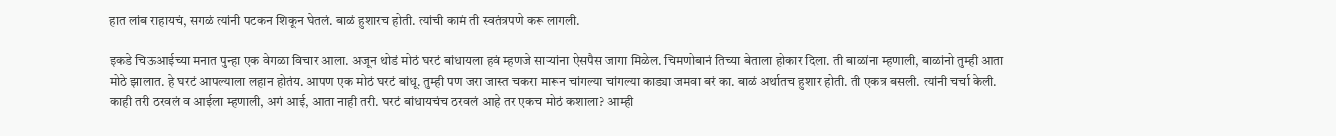हात लांब राहायचं, सगळं त्यांनी पटकन शिकून घेतलं. बाळं हुशारच होती. त्यांची कामं ती स्वतंत्रपणे करू लागली.

इकडे चिऊआईच्या मनात पुन्हा एक वेगळा विचार आला. अजून थोडं मोठं घरटं बांधायला हवं म्हणजे साऱ्यांना ऐसपैस जागा मिळेल. चिमणोबानं तिच्या बेताला होकार दिला. ती बाळांना म्हणाली, बाळांनो तुम्ही आता मोठे झालात. हे घरटं आपल्याला लहान होतंय. आपण एक मोठं घरटं बांधू. तुम्ही पण जरा जास्त चकरा मारून चांगल्या चांगल्या काड्या जमवा बरं का. बाळं अर्थातच हुशार होती. ती एकत्र बसली. त्यांनी चर्चा केली. काही तरी ठरवलं व आईला म्हणाली, अगं आई, आता नाही तरी. घरटं बांधायचंच ठरवलं आहे तर एकच मोठं कशाला? आम्ही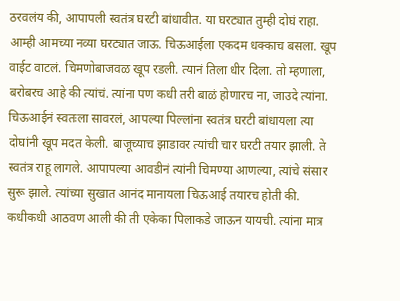ठरवलंय की, आपापली स्वतंत्र घरटी बांधावीत. या घरट्यात तुम्ही दोघं राहा. आम्ही आमच्या नव्या घरट्यात जाऊ. चिऊआईला एकदम धक्काच बसला. खूप वाईट वाटलं. चिमणोबाजवळ खूप रडली. त्यानं तिला धीर दिला. तो म्हणाला, बरोबरच आहे की त्यांचं. त्यांना पण कधी तरी बाळं होणारच ना, जाउदे त्यांना. चिऊआईनं स्वतःला सावरलं, आपल्या पिल्लांना स्वतंत्र घरटी बांधायला त्या दोघांनी खूप मदत केली. बाजूच्याच झाडावर त्यांची चार घरटी तयार झाली. ते स्वतंत्र राहू लागले. आपापल्या आवडीनं त्यांनी चिमण्या आणल्या, त्यांचे संसार सुरू झाले. त्यांच्या सुखात आनंद मानायला चिऊआई तयारच होती की. कधीकधी आठवण आली की ती एकेका पिलाकडे जाऊन यायची. त्यांना मात्र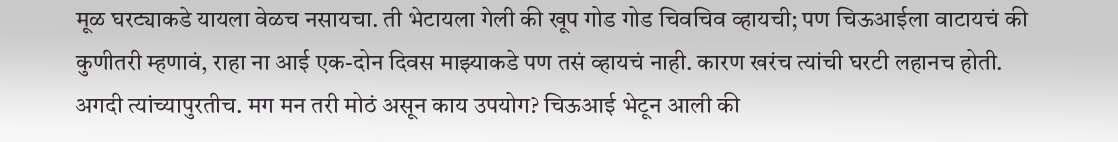मूळ घरट्याकडे यायला वेळच नसायचा. ती भेटायला गेली की खूप गोड गोड चिवचिव व्हायची; पण चिऊआईला वाटायचं की कुणीतरी म्हणावं, राहा ना आई एक-दोन दिवस माझ्याकडे पण तसं व्हायचं नाही. कारण खरंच त्यांची घरटी लहानच होती. अगदी त्यांच्यापुरतीच. मग मन तरी मोठं असून काय उपयोग? चिऊआई भेटून आली की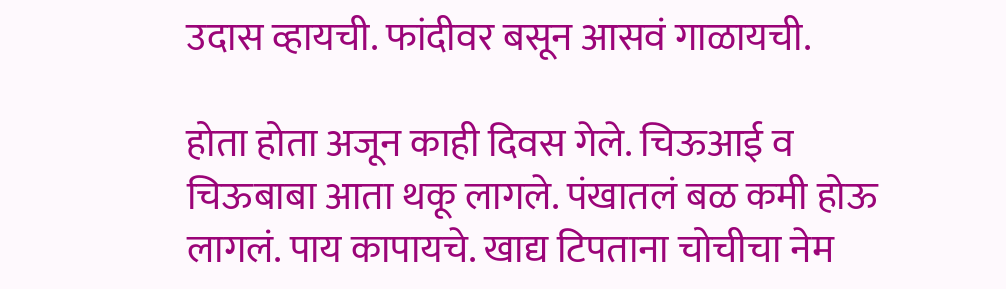उदास व्हायची. फांदीवर बसून आसवं गाळायची.

होता होता अजून काही दिवस गेले. चिऊआई व चिऊबाबा आता थकू लागले. पंखातलं बळ कमी होऊ लागलं. पाय कापायचे. खाद्य टिपताना चोचीचा नेम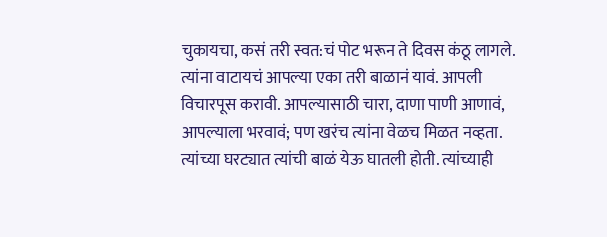चुकायचा, कसं तरी स्वत:चं पोट भरून ते दिवस कंठू लागले. त्यांना वाटायचं आपल्या एका तरी बाळानं यावं. आपली विचारपूस करावी. आपल्यासाठी चारा, दाणा पाणी आणावं, आपल्याला भरवावं; पण खरंच त्यांना वेळच मिळत नव्हता. त्यांच्या घरट्यात त्यांची बाळं येऊ घातली होती. त्यांच्याही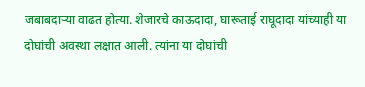जबाबदाऱ्या वाढत होत्या. शेजारचे काऊदादा, घारूताई राघूदादा यांच्याही या दोघांची अवस्था लक्षात आली. त्यांना या दोघांची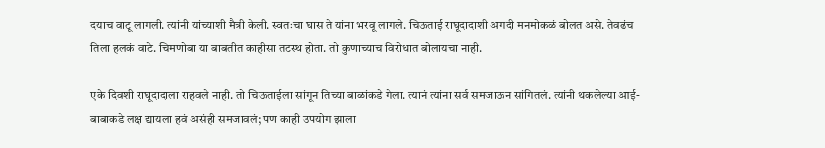दयाच वाटू लागली. त्यांनी यांच्याशी मैत्री केली. स्वतःचा घास ते यांना भरवू लागले. चिऊताई राघूदादाशी अगदी मनमोकळं बोलत असे. तेवढंच तिला हलकं वाटे. चिमणोबा या बाबतीत काहीसा तटस्थ होता. तो कुणाच्याच विरोधात बोलायचा नाही.

एके दिवशी राघूदादाला राहवले नाही. तो चिऊताईला सांगून तिच्या बाळांकडे गेला. त्यानं त्यांना सर्व समजाऊन सांगितलं. त्यांनी थकलेल्या आई-बाबाकडे लक्ष द्यायला हवं असंही समजावलं; पण काही उपयोग झाला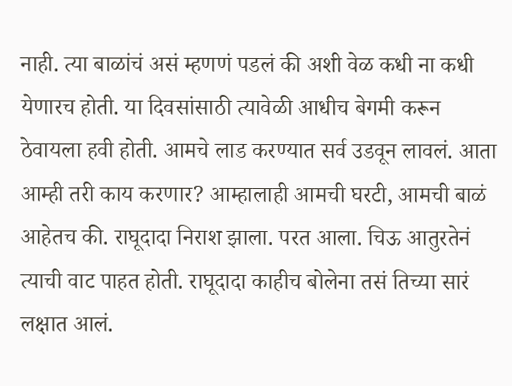नाही. त्या बाळांचं असं म्हणणं पडलं की अशी वेळ कधी ना कधी येणारच होती. या दिवसांसाठी त्यावेळी आधीच बेगमी करून ठेवायला हवी होती. आमचे लाड करण्यात सर्व उडवून लावलं. आता आम्ही तरी काय करणार? आम्हालाही आमची घरटी, आमची बाळं आहेतच की. राघूदादा निराश झाला. परत आला. चिऊ आतुरतेनं त्याची वाट पाहत होती. राघूदादा काहीच बोलेना तसं तिच्या सारं लक्षात आलं.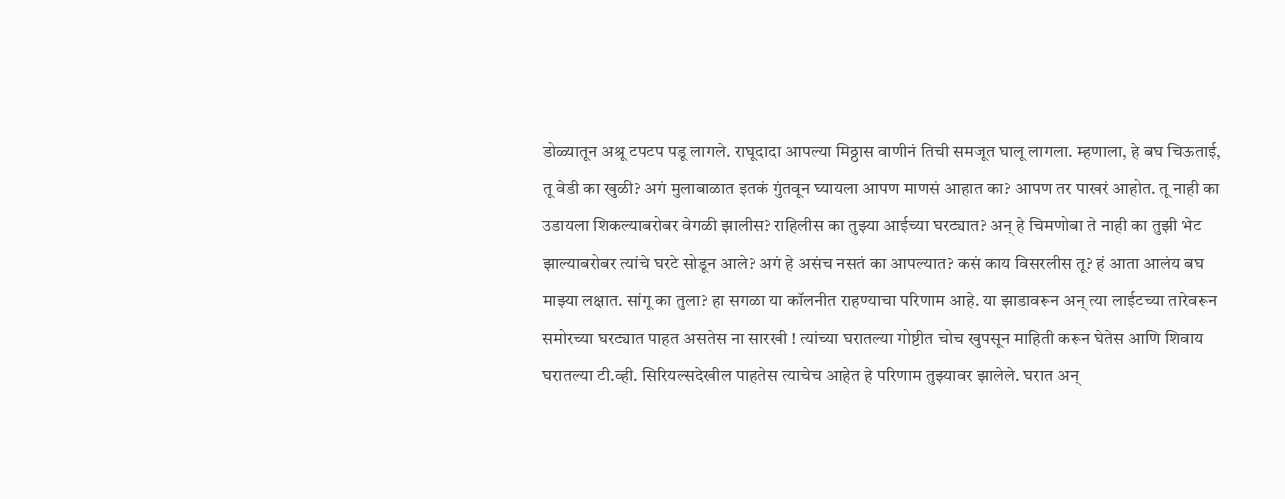डोळ्यातून अश्रू टपटप पडू लागले. राघूदादा आपल्या मिठ्ठास वाणीनं तिची समजूत घालू लागला. म्हणाला, हे बघ चिऊताई, तू वेडी का खुळी? अगं मुलाबाळात इतकं गुंतवून घ्यायला आपण माणसं आहात का? आपण तर पाखरं आहोत. तू नाही का उडायला शिकल्याबरोबर वेगळी झालीस? राहिलीस का तुझ्या आईच्या घरट्यात? अन् हे चिमणोबा ते नाही का तुझी भेट झाल्याबरोबर त्यांचे घरटे सोडून आले? अगं हे असंच नसतं का आपल्यात? कसं काय विसरलीस तू? हं आता आलंय बघ माझ्या लक्षात. सांगू का तुला? हा सगळा या कॉलनीत राहण्याचा परिणाम आहे. या झाडावरून अन् त्या लाईटच्या तारेवरून समोरच्या घरट्यात पाहत असतेस ना सारखी ! त्यांच्या घरातल्या गोष्टीत चोच खुपसून माहिती करून घेतेस आणि शिवाय घरातल्या टी.व्ही. सिरियल्सदेखील पाहतेस त्याचेच आहेत हे परिणाम तुझ्यावर झालेले. घरात अन्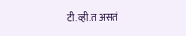टी.व्ही.त असतं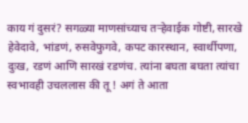काय गं दुसरं? सगळ्या माणसांच्याच तऱ्हेवाईक गोष्टी, सारखे हेवेदावे, भांडणं, रुसवेफुगवे, कपट कारस्थान, स्वार्थीपणा, दुःख, रडणं आणि सारखं रडणंच. त्यांना बघता बघता त्यांचा स्वभावही उचललास की तू ! अगं ते आता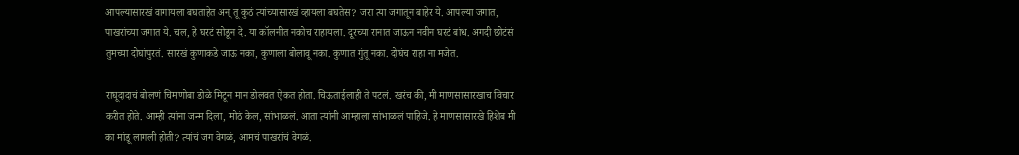आपल्यासारखं वागायला बघताहेत अन् तू कुठं त्यांच्यासारखं व्हायला बघतेस? जरा त्या जगातून बाहेर ये. आपल्या जगात, पाखरांच्या जगात ये. चल, हे घरटं सोडून दे. या कॉलनीत नकोच राहायला. दूरच्या रानात जाऊन नवीन घरटं बांध. अगदी छोटंसं तुमच्या दोघांपुरतं. सारखं कुणाकडे जाऊ नका, कुणाला बोलावू नका. कुणात गुंतू नका. दोघंच राहा ना मजेत.

राघूदादाचं बोलणं चिमणोबा डोळे मिटून मान डोलवत ऐकत होता. चिऊताईलाही ते पटलं. खरंच की, मी माणसासारखाच विचार करीत होते. आम्ही त्यांना जन्म दिला, मोठं केल, सांभाळलं. आता त्यांनी आम्हाला सांभाळलं पाहिजे. हे माणसासारखे हिशेब मी का मांडू लागली होती? त्यांचं जग वेगळं, आमचं पाखरांचं वेगळं.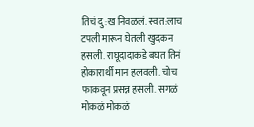तिचं दु:ख निवळलं. स्वत:लाच टपली मारून घेतली खुदकन हसली. राघूदादाकडे बघत तिनं होकारार्थी मान हलवली. चोच फाकवून प्रसन्न हसली. सगळं मोकळं मोकळं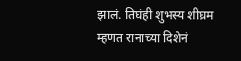झालं. तिघंही शुभस्य शीघ्रम म्हणत रानाच्या दिशेनं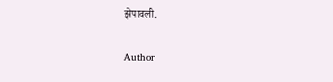झेपावली.

Author